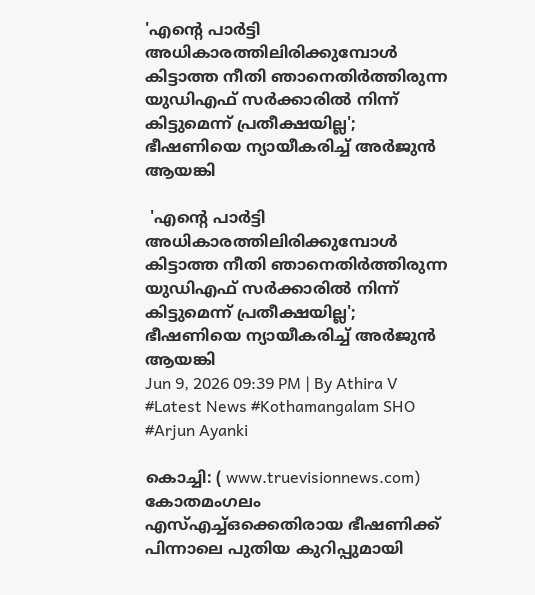'എന്റെ പാർട്ടി അധികാരത്തിലിരിക്കുമ്പോൾ കിട്ടാത്ത നീതി ഞാനെതിർത്തിരുന്ന യുഡിഎഫ് സർക്കാരിൽ നിന്ന് കിട്ടുമെന്ന് പ്രതീക്ഷയില്ല'; ഭീഷണിയെ ന്യായീകരിച്ച് അർജുൻ ആയങ്കി

 'എന്റെ പാർട്ടി അധികാരത്തിലിരിക്കുമ്പോൾ കിട്ടാത്ത നീതി ഞാനെതിർത്തിരുന്ന യുഡിഎഫ് സർക്കാരിൽ നിന്ന് കിട്ടുമെന്ന് പ്രതീക്ഷയില്ല'; ഭീഷണിയെ ന്യായീകരിച്ച് അർജുൻ ആയങ്കി
Jun 9, 2026 09:39 PM | By Athira V
#Latest News #Kothamangalam SHO #Arjun Ayanki

കൊച്ചി: ( www.truevisionnews.com) കോതമംഗലം എസ്എച്ച്ഒക്കെതിരായ ഭീഷണിക്ക് പിന്നാലെ പുതിയ കുറിപ്പുമായി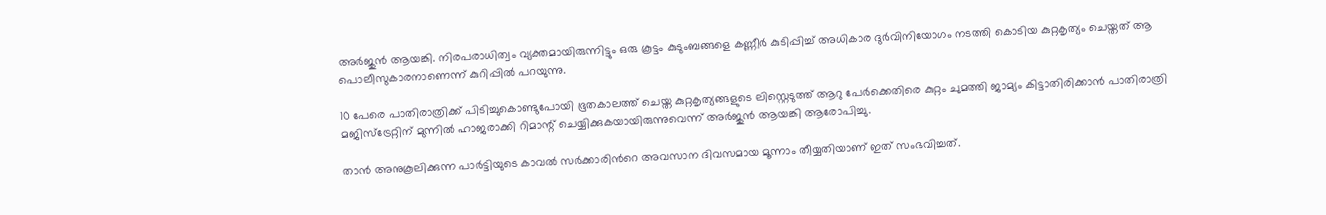അർജുൻ ആയങ്കി. നിരപരാധിത്വം വ്യക്തമായിരുന്നിട്ടും ഒരു കൂട്ടം കുടുംബങ്ങളെ കണ്ണീർ കുടിപ്പിച്ച് അധികാര ദുർവിനിയോഗം നടത്തി കൊടിയ കുറ്റകൃത്യം ചെയ്തത് ആ പൊലീസുകാരനാണെന്ന് കുറിപ്പിൽ പറയുന്നു.

10 പേരെ പാതിരാത്രിക്ക് പിടിച്ചുകൊണ്ടുപോയി ഭൂതകാലത്ത് ചെയ്ത കുറ്റകൃത്യങ്ങളുടെ ലിസ്റ്റെടുത്ത് ആറു പേർക്കെതിരെ കുറ്റം ചുമത്തി ജാമ്യം കിട്ടാതിരിക്കാൻ പാതിരാത്രി മജിസ്ട്രേറ്റിന് മുന്നിൽ ഹാജരാക്കി റിമാന്റ് ചെയ്യിക്കുകയായിരുന്നുവെന്ന് അർജുൻ ആയങ്കി ആരോപിച്ചു.

താൻ അനുകൂലിക്കുന്ന പാർട്ടിയുടെ കാവൽ സർക്കാരിന്‍റെ അവസാന ദിവസമായ മൂന്നാം തീയ്യതിയാണ് ഇത് സംഭവിച്ചത്.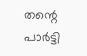തന്റെ പാർട്ടി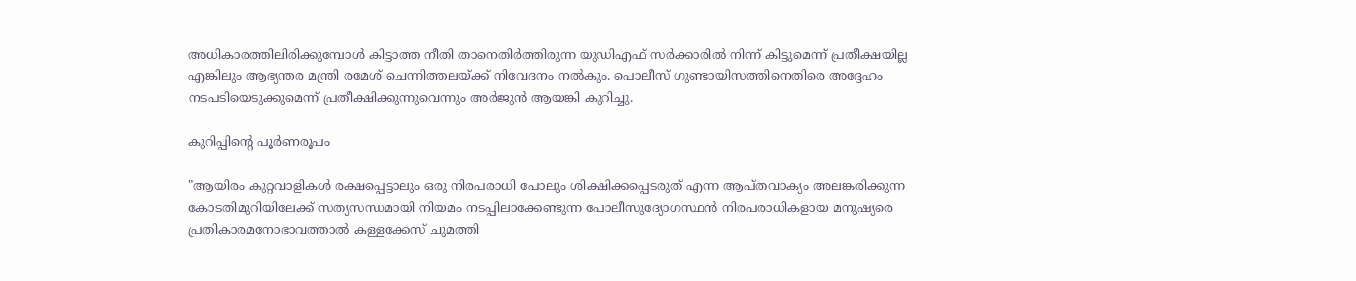അധികാരത്തിലിരിക്കുമ്പോൾ കിട്ടാത്ത നീതി താനെതിർത്തിരുന്ന യുഡിഎഫ് സർക്കാരിൽ നിന്ന് കിട്ടുമെന്ന് പ്രതീക്ഷയില്ല എങ്കിലും ആഭ്യന്തര മന്ത്രി രമേശ് ചെന്നിത്തലയ്ക്ക് നിവേദനം നൽകും. പൊലീസ് ഗുണ്ടായിസത്തിനെതിരെ അദ്ദേഹം നടപടിയെടുക്കുമെന്ന് പ്രതീക്ഷിക്കുന്നുവെന്നും അർജുൻ ആയങ്കി കുറിച്ചു.

കുറിപ്പിന്‍റെ പൂർണരൂപം

"ആയിരം കുറ്റവാളികൾ രക്ഷപ്പെട്ടാലും ഒരു നിരപരാധി പോലും ശിക്ഷിക്കപ്പെടരുത് എന്ന ആപ്തവാക്യം അലങ്കരിക്കുന്ന കോടതിമുറിയിലേക്ക് സത്യസന്ധമായി നിയമം നടപ്പിലാക്കേണ്ടുന്ന പോലീസുദ്യോഗസ്ഥൻ നിരപരാധികളായ മനുഷ്യരെ പ്രതികാരമനോഭാവത്താൽ കള്ളക്കേസ് ചുമത്തി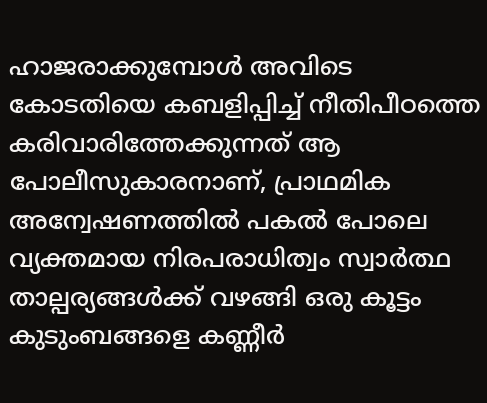ഹാജരാക്കുമ്പോൾ അവിടെ കോടതിയെ കബളിപ്പിച്ച് നീതിപീഠത്തെ കരിവാരിത്തേക്കുന്നത് ആ പോലീസുകാരനാണ്, പ്രാഥമിക അന്വേഷണത്തിൽ പകൽ പോലെ വ്യക്തമായ നിരപരാധിത്വം സ്വാർത്ഥ താല്പര്യങ്ങൾക്ക് വഴങ്ങി ഒരു കൂട്ടം കുടുംബങ്ങളെ കണ്ണീർ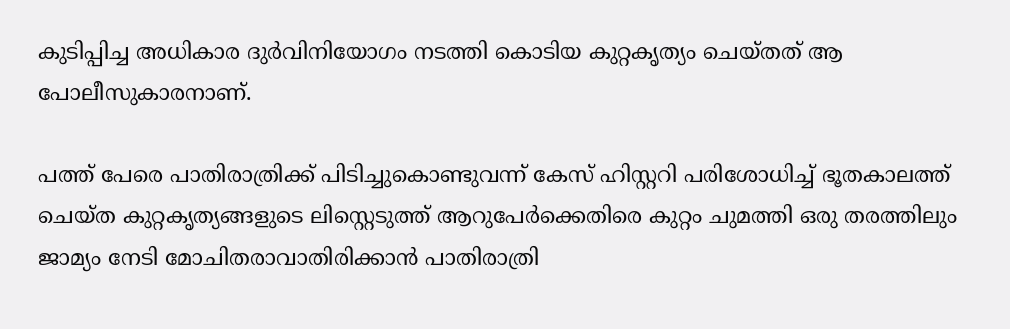കുടിപ്പിച്ച അധികാര ദുർവിനിയോഗം നടത്തി കൊടിയ കുറ്റകൃത്യം ചെയ്തത് ആ പോലീസുകാരനാണ്.

പത്ത് പേരെ പാതിരാത്രിക്ക് പിടിച്ചുകൊണ്ടുവന്ന് കേസ് ഹിസ്റ്ററി പരിശോധിച്ച് ഭൂതകാലത്ത് ചെയ്ത കുറ്റകൃത്യങ്ങളുടെ ലിസ്റ്റെടുത്ത് ആറുപേർക്കെതിരെ കുറ്റം ചുമത്തി ഒരു തരത്തിലും ജാമ്യം നേടി മോചിതരാവാതിരിക്കാൻ പാതിരാത്രി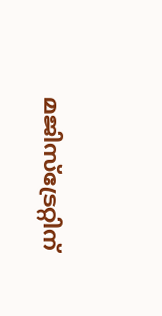മജിസ്ട്രേറ്റിന്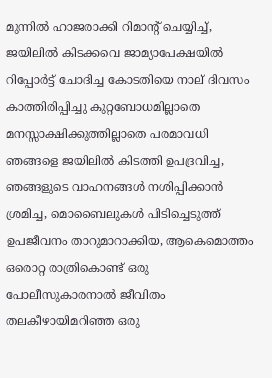മുന്നിൽ ഹാജരാക്കി റിമാന്റ് ചെയ്യിച്ച്, ജയിലിൽ കിടക്കവെ ജാമ്യാപേക്ഷയിൽ റിപ്പോർട്ട് ചോദിച്ച കോടതിയെ നാല് ദിവസം കാത്തിരിപ്പിച്ചു കുറ്റബോധമില്ലാതെ മനസ്സാക്ഷിക്കുത്തില്ലാതെ പരമാവധി ഞങ്ങളെ ജയിലിൽ കിടത്തി ഉപദ്രവിച്ച, ഞങ്ങളുടെ വാഹനങ്ങൾ നശിപ്പിക്കാൻ ശ്രമിച്ച, മൊബൈലുകൾ പിടിച്ചെടുത്ത് ഉപജീവനം താറുമാറാക്കിയ, ആകെമൊത്തം ഒരൊറ്റ രാത്രികൊണ്ട് ഒരു പോലീസുകാരനാൽ ജീവിതം തലകീഴായിമറിഞ്ഞ ഒരു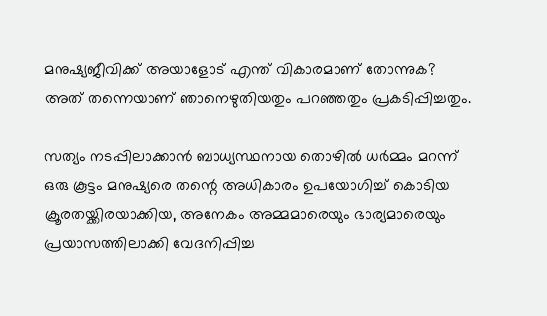മനുഷ്യജീവിക്ക് അയാളോട് എന്ത് വികാരമാണ് തോന്നുക? അത് തന്നെയാണ് ഞാനെഴുതിയതും പറഞ്ഞതും പ്രകടിപ്പിച്ചതും.

സത്യം നടപ്പിലാക്കാൻ ബാധ്യസ്ഥനായ തൊഴിൽ ധർമ്മം മറന്ന് ഒരു കൂട്ടം മനുഷ്യരെ തന്റെ അധികാരം ഉപയോഗിച്ച് കൊടിയ ക്രൂരതയ്ക്കിരയാക്കിയ, അനേകം അമ്മമാരെയും ഭാര്യമാരെയും പ്രയാസത്തിലാക്കി വേദനിപ്പിച്ച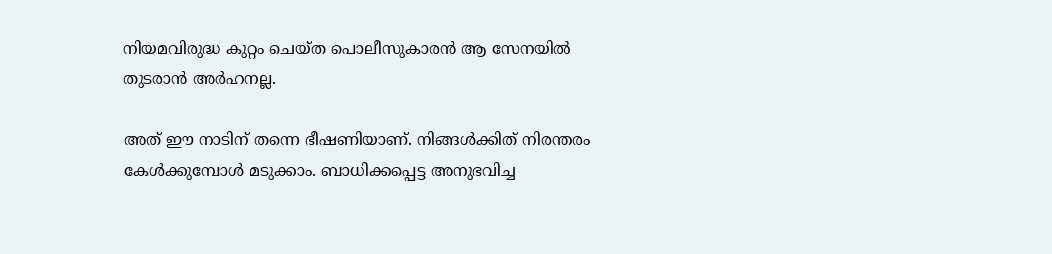നിയമവിരുദ്ധ കുറ്റം ചെയ്ത പൊലീസുകാരൻ ആ സേനയിൽ തുടരാൻ അർഹനല്ല.

അത് ഈ നാടിന് തന്നെ ഭീഷണിയാണ്. നിങ്ങൾക്കിത് നിരന്തരം കേൾക്കുമ്പോൾ മടുക്കാം. ബാധിക്കപ്പെട്ട അനുഭവിച്ച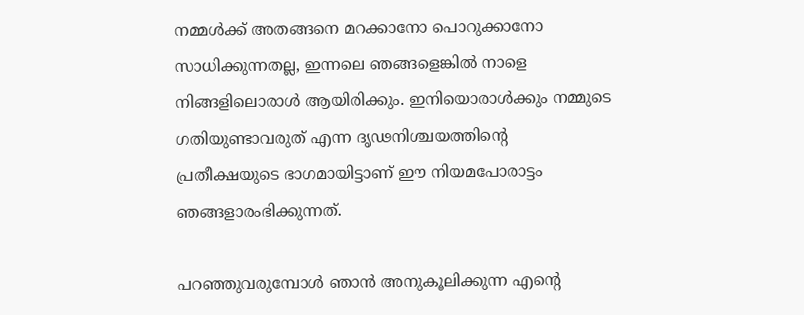നമ്മൾക്ക് അതങ്ങനെ മറക്കാനോ പൊറുക്കാനോ സാധിക്കുന്നതല്ല, ഇന്നലെ ഞങ്ങളെങ്കിൽ നാളെ നിങ്ങളിലൊരാൾ ആയിരിക്കും. ഇനിയൊരാൾക്കും നമ്മുടെ ഗതിയുണ്ടാവരുത് എന്ന ദൃഢനിശ്ചയത്തിന്റെ പ്രതീക്ഷയുടെ ഭാഗമായിട്ടാണ് ഈ നിയമപോരാട്ടം ഞങ്ങളാരംഭിക്കുന്നത്.

പറഞ്ഞുവരുമ്പോൾ ഞാൻ അനുകൂലിക്കുന്ന എന്റെ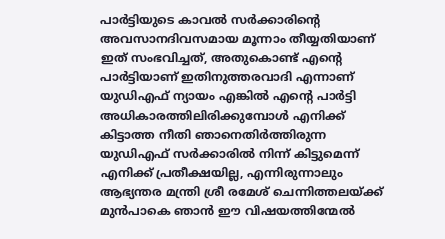പാർട്ടിയുടെ കാവൽ സർക്കാരിന്റെ അവസാനദിവസമായ മൂന്നാം തീയ്യതിയാണ് ഇത് സംഭവിച്ചത്, അതുകൊണ്ട് എന്റെ പാർട്ടിയാണ് ഇതിനുത്തരവാദി എന്നാണ് യുഡിഎഫ് ന്യായം എങ്കിൽ എന്റെ പാർട്ടി അധികാരത്തിലിരിക്കുമ്പോൾ എനിക്ക് കിട്ടാത്ത നീതി ഞാനെതിർത്തിരുന്ന യുഡിഎഫ് സർക്കാരിൽ നിന്ന് കിട്ടുമെന്ന് എനിക്ക് പ്രതീക്ഷയില്ല, എന്നിരുന്നാലും ആഭ്യന്തര മന്ത്രി ശ്രീ രമേശ് ചെന്നിത്തലയ്ക്ക് മുൻപാകെ ഞാൻ ഈ വിഷയത്തിന്മേൽ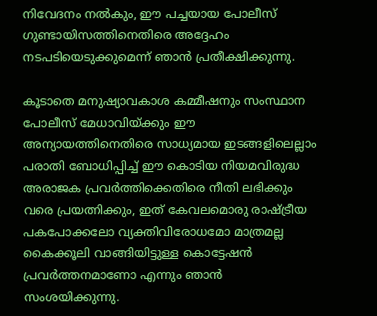നിവേദനം നൽകും, ഈ പച്ചയായ പോലീസ് ഗുണ്ടായിസത്തിനെതിരെ അദ്ദേഹം നടപടിയെടുക്കുമെന്ന് ഞാൻ പ്രതീക്ഷിക്കുന്നു.

കൂടാതെ മനുഷ്യാവകാശ കമ്മീഷനും സംസ്ഥാന പോലീസ് മേധാവിയ്ക്കും ഈ അന്യായത്തിനെതിരെ സാധ്യമായ ഇടങ്ങളിലെല്ലാം പരാതി ബോധിപ്പിച്ച് ഈ കൊടിയ നിയമവിരുദ്ധ അരാജക പ്രവർത്തിക്കെതിരെ നീതി ലഭിക്കും വരെ പ്രയത്നിക്കും, ഇത് കേവലമൊരു രാഷ്ട്രീയ പകപോക്കലോ വ്യക്തിവിരോധമോ മാത്രമല്ല കൈക്കൂലി വാങ്ങിയിട്ടുള്ള കൊട്ടേഷൻ പ്രവർത്തനമാണോ എന്നും ഞാൻ സംശയിക്കുന്നു.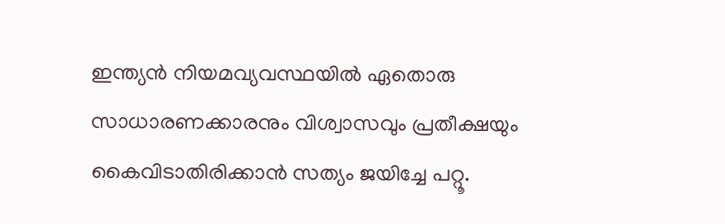ഇന്ത്യൻ നിയമവ്യവസ്ഥയിൽ ഏതൊരു സാധാരണക്കാരനും വിശ്വാസവും പ്രതീക്ഷയും കൈവിടാതിരിക്കാൻ സത്യം ജയിച്ചേ പറ്റൂ.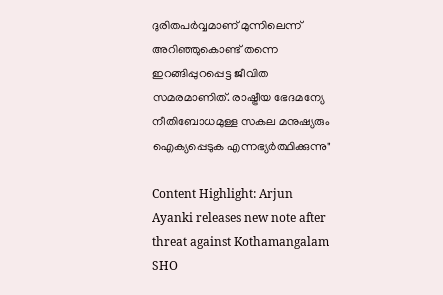ദുരിതപർവ്വമാണ് മുന്നിലെന്ന് അറിഞ്ഞുകൊണ്ട് തന്നെ ഇറങ്ങിപ്പുറപ്പെട്ട ജീവിത സമരമാണിത്. രാഷ്ട്രീയ ഭേദമന്യേ നീതിബോധമുള്ള സകല മനുഷ്യരും ഐക്യപ്പെടുക എന്നഭ്യർത്ഥിക്കുന്നു"

Content Highlight: Arjun Ayanki releases new note after threat against Kothamangalam SHO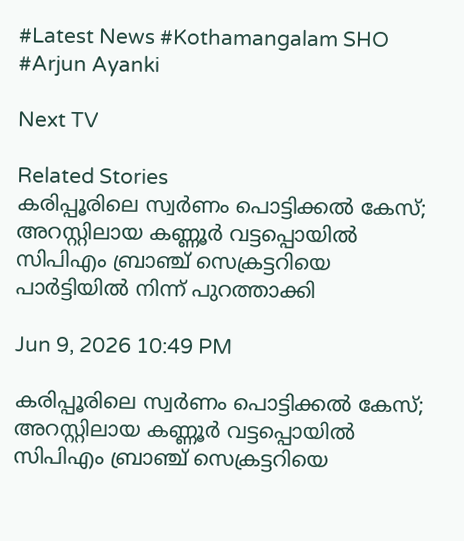#Latest News #Kothamangalam SHO #Arjun Ayanki

Next TV

Related Stories
കരിപ്പൂരിലെ സ്വർണം പൊട്ടിക്കൽ കേസ്; അറസ്റ്റിലായ കണ്ണൂർ വട്ടപ്പൊയിൽ സിപിഎം ബ്രാഞ്ച് സെക്രട്ടറിയെ പാർട്ടിയിൽ നിന്ന് പുറത്താക്കി

Jun 9, 2026 10:49 PM

കരിപ്പൂരിലെ സ്വർണം പൊട്ടിക്കൽ കേസ്; അറസ്റ്റിലായ കണ്ണൂർ വട്ടപ്പൊയിൽ സിപിഎം ബ്രാഞ്ച് സെക്രട്ടറിയെ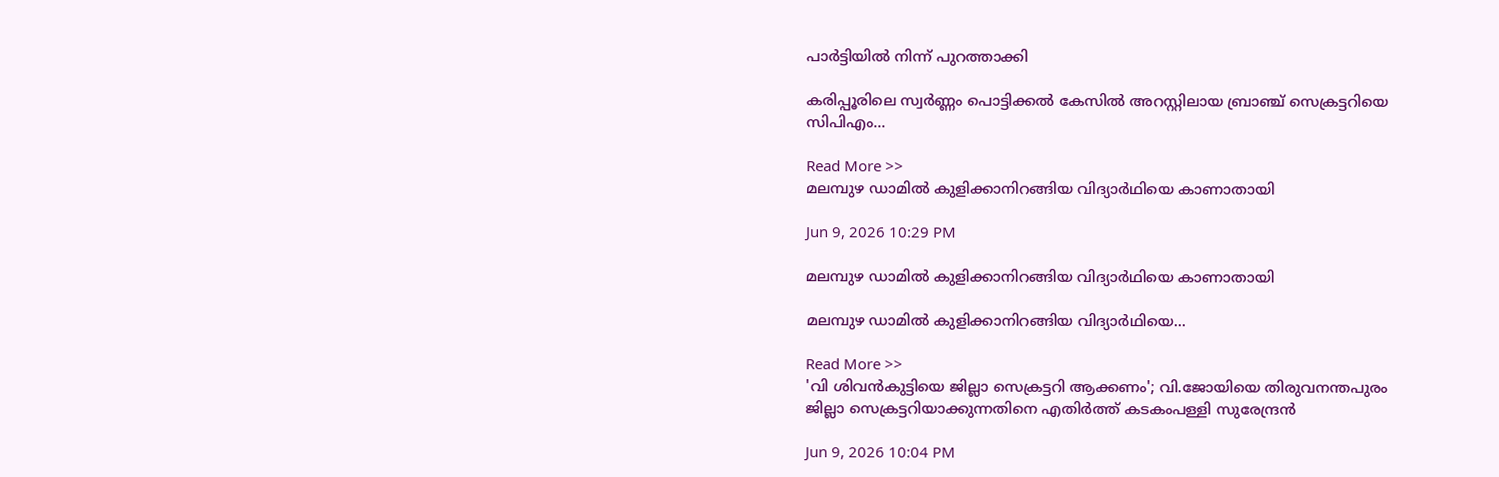പാർട്ടിയിൽ നിന്ന് പുറത്താക്കി

കരിപ്പൂരിലെ സ്വർണ്ണം പൊട്ടിക്കൽ കേസിൽ അറസ്റ്റിലായ ബ്രാഞ്ച് സെക്രട്ടറിയെ സിപിഎം...

Read More >>
മലമ്പുഴ ഡാമിൽ കുളിക്കാനിറങ്ങിയ വിദ്യാർഥിയെ കാണാതായി

Jun 9, 2026 10:29 PM

മലമ്പുഴ ഡാമിൽ കുളിക്കാനിറങ്ങിയ വിദ്യാർഥിയെ കാണാതായി

മലമ്പുഴ ഡാമിൽ കുളിക്കാനിറങ്ങിയ വിദ്യാർഥിയെ...

Read More >>
'വി ശിവൻകുട്ടിയെ ജില്ലാ സെക്രട്ടറി ആക്കണം'; വി.ജോയിയെ തിരുവനന്തപുരം ജില്ലാ സെക്രട്ടറിയാക്കുന്നതിനെ എതിർത്ത് കടകംപള്ളി സുരേന്ദ്രൻ

Jun 9, 2026 10:04 PM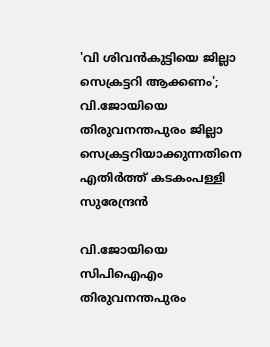'വി ശിവൻകുട്ടിയെ ജില്ലാ സെക്രട്ടറി ആക്കണം'; വി.ജോയിയെ തിരുവനന്തപുരം ജില്ലാ സെക്രട്ടറിയാക്കുന്നതിനെ എതിർത്ത് കടകംപള്ളി സുരേന്ദ്രൻ

വി.ജോയിയെ സിപിഐഎം തിരുവനന്തപുരം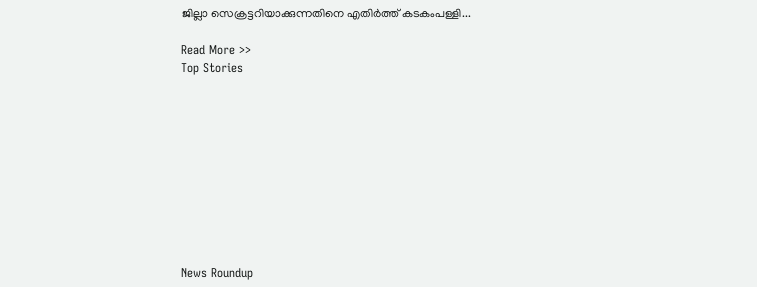ജില്ലാ സെക്രട്ടറിയാക്കുന്നതിനെ എതിർത്ത് കടകംപള്ളി...

Read More >>
Top Stories










News Roundup